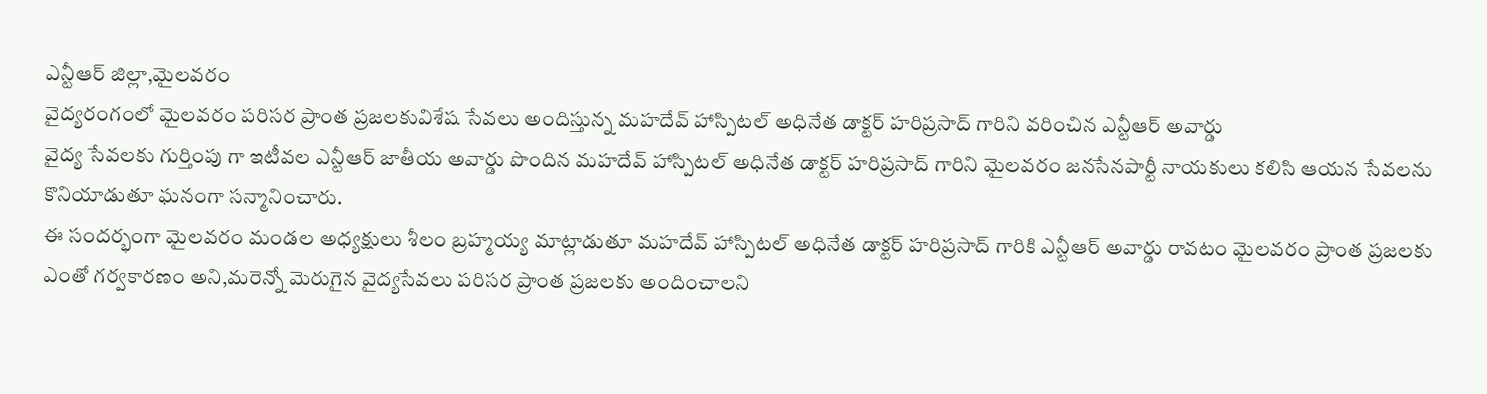ఎన్టీఆర్ జిల్లా,మైలవరం
వైద్యరంగంలో మైలవరం పరిసర ప్రాంత ప్రజలకువిశేష సేవలు అందిస్తున్న మహదేవ్ హాస్పిటల్ అధినేత డాక్టర్ హరిప్రసాద్ గారిని వరించిన ఎన్టీఆర్ అవార్డు
వైద్య సేవలకు గుర్తింపు గా ఇటీవల ఎన్టీఆర్ జాతీయ అవార్డు పొందిన మహదేవ్ హాస్పిటల్ అధినేత డాక్టర్ హరిప్రసాద్ గారిని మైలవరం జనసేనపార్టీ నాయకులు కలిసి ఆయన సేవలను కొనియాడుతూ ఘనంగా సన్మానించారు.
ఈ సందర్భంగా మైలవరం మండల అధ్యక్షులు శీలం బ్రహ్మయ్య మాట్లాడుతూ మహదేవ్ హాస్పిటల్ అధినేత డాక్టర్ హరిప్రసాద్ గారికి ఎన్టీఆర్ అవార్డు రావటం మైలవరం ప్రాంత ప్రజలకు ఎంతో గర్వకారణం అని,మరెన్నో మెరుగైన వైద్యసేవలు పరిసర ప్రాంత ప్రజలకు అందించాలని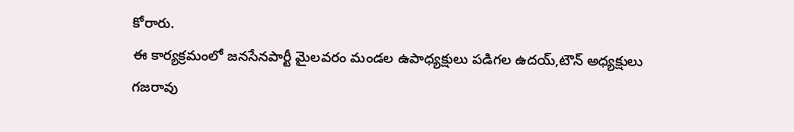కోరారు.
ఈ కార్యక్రమంలో జనసేనపార్టీ మైలవరం మండల ఉపాధ్యక్షులు పడిగల ఉదయ్,టౌన్ అధ్యక్షులు గజరావు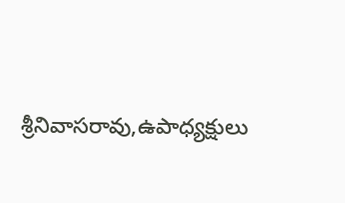శ్రీనివాసరావు,ఉపాధ్యక్షులు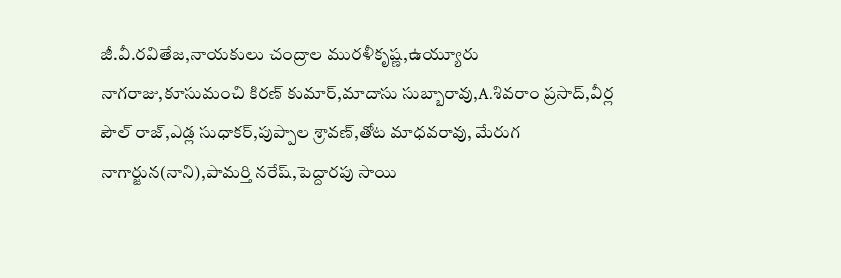జీ.వీ.రవితేజ,నాయకులు చంద్రాల మురళీకృష్ణ,ఉయ్యూరు నాగరాజు,కూసుమంచి కిరణ్ కుమార్,మాదాసు సుబ్బారావు,A.శివరాం ప్రసాద్,వీర్ల పౌల్ రాజ్,ఎడ్ల సుధాకర్,పుప్పాల శ్రావణ్,తోట మాధవరావు, మేరుగ నాగార్జున(నాని),పామర్తి నరేష్,పెద్దారపు సాయి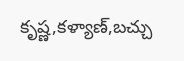కృష్ణ,కళ్యాణ్,బచ్చు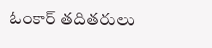ఓంకార్ తదితరులు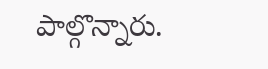పాల్గొన్నారు.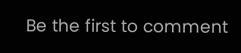Be the first to comment